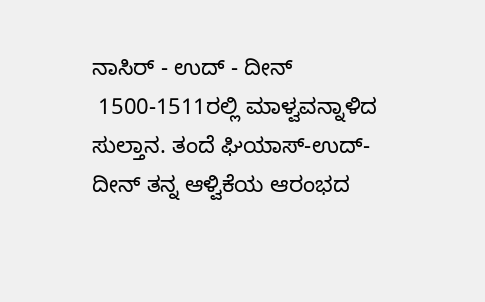ನಾಸಿರ್ - ಉದ್ - ದೀನ್
 1500-1511ರಲ್ಲಿ ಮಾಳ್ವವನ್ನಾಳಿದ ಸುಲ್ತಾನ. ತಂದೆ ಘಿಯಾಸ್-ಉದ್-ದೀನ್ ತನ್ನ ಆಳ್ವಿಕೆಯ ಆರಂಭದ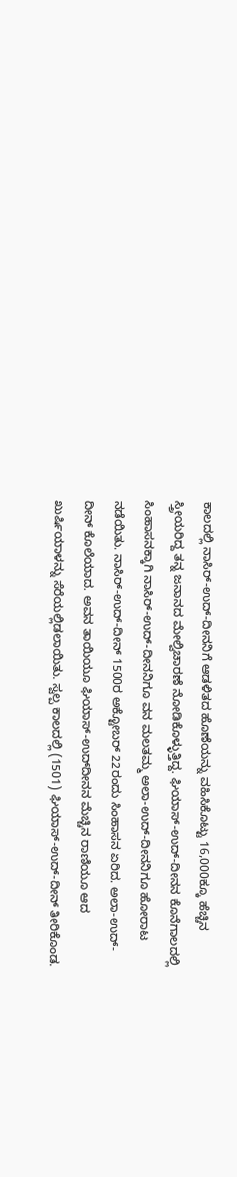ಕಾಲದಲ್ಲಿ ನಾಸಿರ್-ಉದ್-ದೀನನಿಗೆ ಆಡಳಿತದ ಹೊಣೆಯನ್ನು ವಹಿಸಿಕೊಟ್ಟು 16,000ಕ್ಕೂ ಹೆಚ್ಚಿನ ಸ್ತ್ರೀಯರಿದ್ದ ತನ್ನ ಜನಾನದ ಮೇಲ್ವಿಚಾರಣೆ ನೋಡಿಕೊಳ್ಳುತ್ತಿದ್ದ. ಘಿಯಾಸ್-ಉದ್-ದೀನನ ಕೊನೆಗಾಲದಲ್ಲಿ ಸಿಂಹಾಸನಕ್ಕಾಗಿ ನಾಸಿರ್-ಉದ್-ದೀನನಿಗೂ ವನ ಮಲತಮ್ಮ ಅಲಾ-ಉದ್-ದೀನನಿಗೂ ಹೋರಾಟ ನಡೆಯಿತು. ನಾಸಿರ್-ಉದ್-ದೀನ್ 1500ರ ಅಕ್ಟೋಬರ್ 22ರಂದು ಸಿಂಹಾಸನ ಏರಿದ. ಅಲಾ-ಉದ್-ದೀನ್ ಕೊಲೆಯಾದ. ಅವನ ತಾಯಿಯೂ ಘಿಯಾಸ್-ಉದ್‍ದೀನನ ಮೆಚ್ಚಿನ ರಾಣಿಯೂ ಆದ ಖುರ್ಷಿಯಾಳನ್ನು ಸೆರೆಯಲ್ಲಿಡಲಾಯಿತು. ಸ್ವಲ್ಪ ಕಾಲದಲ್ಲಿ (1501) ಘಿಯಾಸ್-ಉದ್-ದೀನ್ ತೀರಿಕೊಂಡ.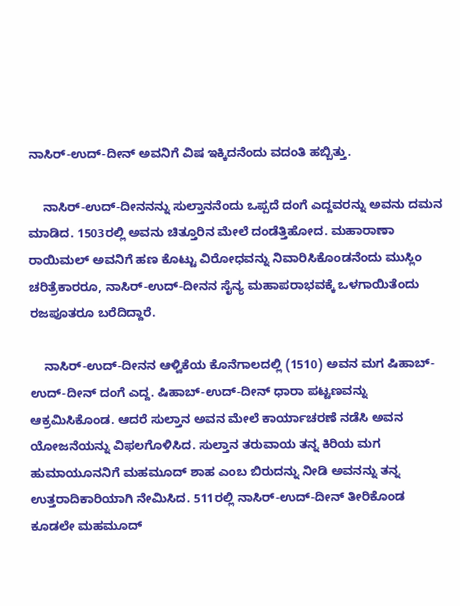ನಾಸಿರ್-ಉದ್-ದೀನ್ ಅವನಿಗೆ ವಿಷ ಇಕ್ಕಿದನೆಂದು ವದಂತಿ ಹಬ್ಬಿತ್ತು.

    ನಾಸಿರ್-ಉದ್-ದೀನನನ್ನು ಸುಲ್ತಾನನೆಂದು ಒಪ್ಪದೆ ದಂಗೆ ಎದ್ದವರನ್ನು ಅವನು ದಮನ ಮಾಡಿದ. 1503ರಲ್ಲಿ ಅವನು ಚಿತ್ತೂರಿನ ಮೇಲೆ ದಂಡೆತ್ತಿಹೋದ. ಮಹಾರಾಣಾ ರಾಯಿಮಲ್ ಅವನಿಗೆ ಹಣ ಕೊಟ್ಟು ವಿರೋಧವನ್ನು ನಿವಾರಿಸಿಕೊಂಡನೆಂದು ಮುಸ್ಲಿಂ ಚರಿತ್ರೆಕಾರರೂ, ನಾಸಿರ್-ಉದ್-ದೀನನ ಸೈನ್ಯ ಮಹಾಪರಾಭವಕ್ಕೆ ಒಳಗಾಯಿತೆಂದು ರಜಪೂತರೂ ಬರೆದಿದ್ದಾರೆ.

    ನಾಸಿರ್-ಉದ್-ದೀನನ ಆಳ್ವಿಕೆಯ ಕೊನೆಗಾಲದಲ್ಲಿ (1510) ಅವನ ಮಗ ಷಿಹಾಬ್-ಉದ್-ದೀನ್ ದಂಗೆ ಎದ್ದ. ಷಿಹಾಬ್-ಉದ್-ದೀನ್ ಧಾರಾ ಪಟ್ಟಣವನ್ನು ಆಕ್ರಮಿಸಿಕೊಂಡ. ಆದರೆ ಸುಲ್ತಾನ ಅವನ ಮೇಲೆ ಕಾರ್ಯಾಚರಣೆ ನಡೆಸಿ ಅವನ ಯೋಜನೆಯನ್ನು ವಿಫಲಗೊಳಿಸಿದ. ಸುಲ್ತಾನ ತರುವಾಯ ತನ್ನ ಕಿರಿಯ ಮಗ ಹುಮಾಯೂನನಿಗೆ ಮಹಮೂದ್ ಶಾಹ ಎಂಬ ಬಿರುದನ್ನು ನೀಡಿ ಅವನನ್ನು ತನ್ನ ಉತ್ತರಾದಿಕಾರಿಯಾಗಿ ನೇಮಿಸಿದ. 511ರಲ್ಲಿ ನಾಸಿರ್-ಉದ್-ದೀನ್ ತೀರಿಕೊಂಡ ಕೂಡಲೇ ಮಹಮೂದ್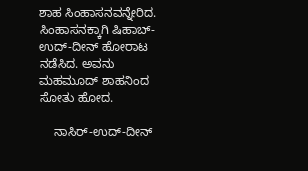ಶಾಹ ಸಿಂಹಾಸನವನ್ನೇರಿದ. ಸಿಂಹಾಸನಕ್ಕಾಗಿ ಷಿಹಾಬ್-ಉದ್-ದೀನ್ ಹೋರಾಟ ನಡೆಸಿದ. ಅವನು ಮಹಮೂದ್ ಶಾಹನಿಂದ ಸೋತು ಹೋದ.

    ನಾಸಿರ್-ಉದ್-ದೀನ್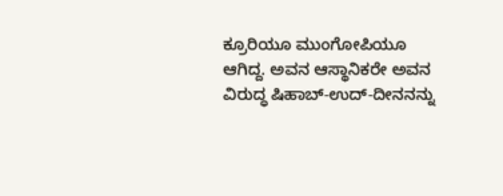ಕ್ರೂರಿಯೂ ಮುಂಗೋಪಿಯೂ ಆಗಿದ್ದ. ಅವನ ಆಸ್ಥಾನಿಕರೇ ಅವನ ವಿರುದ್ಧ ಷಿಹಾಬ್-ಉದ್-ದೀನನನ್ನು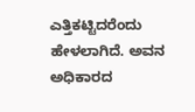ಎತ್ತಿಕಟ್ಟಿದರೆಂದು ಹೇಳಲಾಗಿದೆ. ಅವನ ಅಧಿಕಾರದ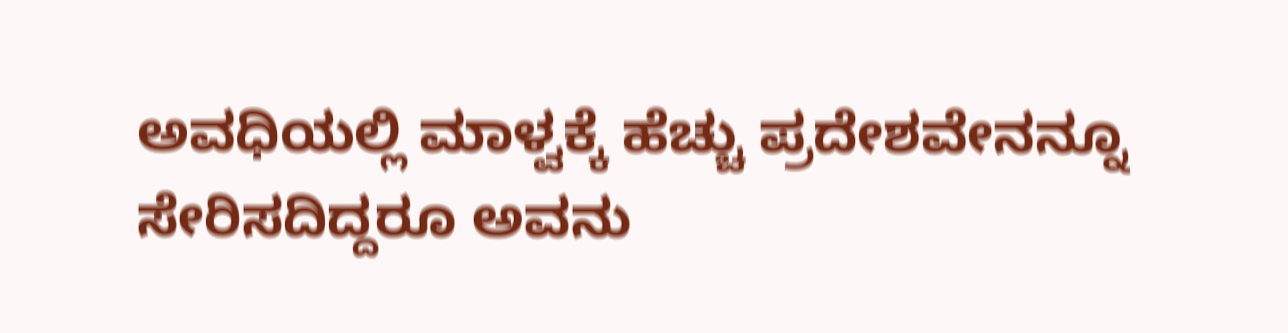ಅವಧಿಯಲ್ಲಿ ಮಾಳ್ವಕ್ಕೆ ಹೆಚ್ಚು ಪ್ರದೇಶವೇನನ್ನೂ ಸೇರಿಸದಿದ್ದರೂ ಅವನು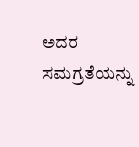ಅದರ ಸಮಗ್ರತೆಯನ್ನು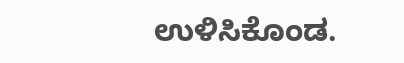ಉಳಿಸಿಕೊಂಡ.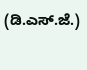(ಡಿ.ಎಸ್.ಜೆ.)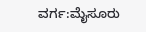ವರ್ಗ:ಮೈಸೂರು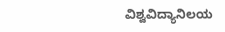ವಿಶ್ವವಿದ್ಯಾನಿಲಯ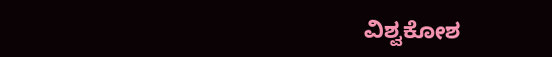ವಿಶ್ವಕೋಶ